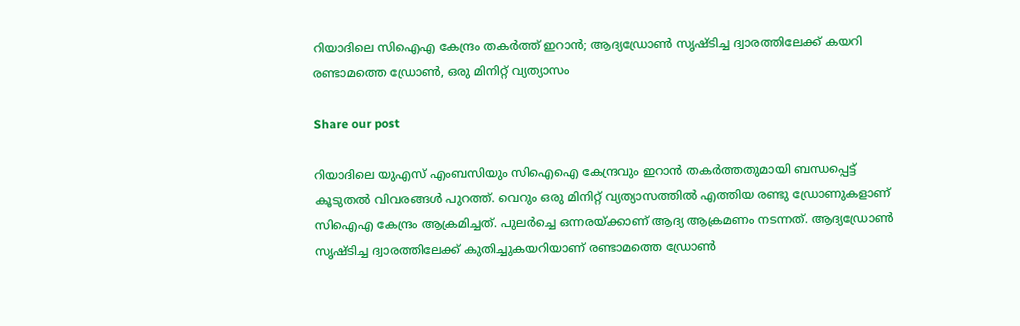റിയാദിലെ സിഐഎ കേന്ദ്രം തകര്‍ത്ത് ഇറാന്‍; ആദ്യഡ്രോണ്‍ സൃഷ്ടിച്ച ദ്വാരത്തിലേക്ക് കയറി രണ്ടാമത്തെ ഡ്രോണ്‍, ഒരു മിനിറ്റ് വ്യത്യാസം

Share our post

റിയാദിലെ യുഎസ് എംബസിയും സിഐഐ കേന്ദ്രവും ഇറാന്‍ തകര്‍ത്തതുമായി ബന്ധപ്പെട്ട് കൂടുതല്‍ വിവരങ്ങള്‍ പുറത്ത്. വെറും ഒരു മിനിറ്റ് വ്യത്യാസത്തില്‍ എത്തിയ രണ്ടു ഡ്രോണുകളാണ് സിഐഎ കേന്ദ്രം ആക്രമിച്ചത്. പുലര്‍ച്ചെ ഒന്നരയ്ക്കാണ് ആദ്യ ആക്രമണം നടന്നത്. ആദ്യഡ്രോണ്‍ സൃഷ്ടിച്ച ദ്വാരത്തിലേക്ക് കുതിച്ചുകയറിയാണ് രണ്ടാമത്തെ ഡ്രോണ്‍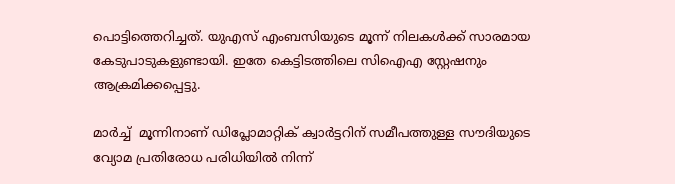പൊട്ടിത്തെറിച്ചത്. യുഎസ് എംബസിയുടെ മൂന്ന് നിലകള്‍ക്ക് സാരമായ കേടുപാടുകളുണ്ടായി. ഇതേ കെട്ടിടത്തിലെ സിഐഎ സ്റ്റേഷനും ആക്രമിക്കപ്പെട്ടു.

മാർച്ച്  മൂന്നിനാണ് ഡിപ്ലോമാറ്റിക് ക്വാർട്ടറിന് സമീപത്തുള്ള സൗദിയുടെ വ്യോമ പ്രതിരോധ പരിധിയിൽ നിന്ന്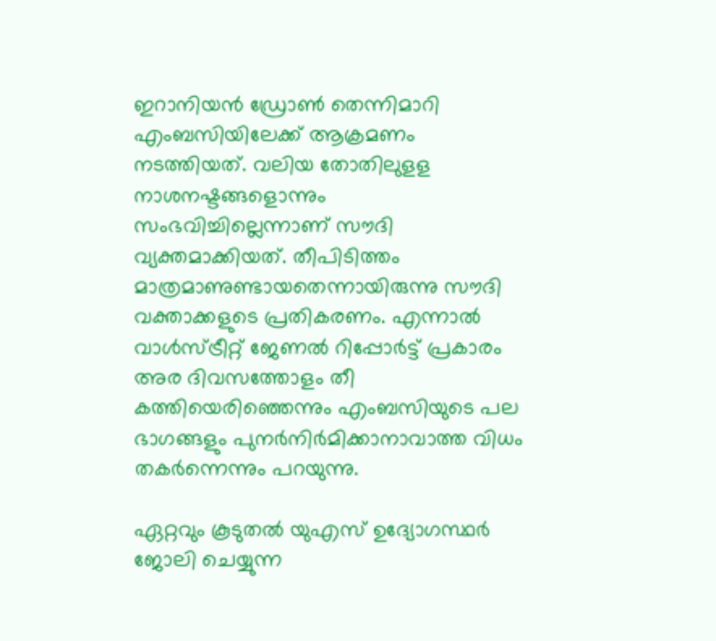ഇറാനിയൻ ഡ്രോൺ തെന്നിമാറി എംബസിയിലേക്ക് ആക്രമണം നടത്തിയത്. വലിയ തോതിലുളള നാശനഷ്ടങ്ങളൊന്നും സംഭവിച്ചില്ലെന്നാണ് സൗദി വ്യക്തമാക്കിയത്. തീപിടിത്തം മാത്രമാണുണ്ടായതെന്നായിരുന്നു സൗദി വക്താക്കളുടെ പ്രതികരണം. എന്നാല്‍ വാൾസ്ട്രീറ്റ് ജേണൽ റിപ്പോർട്ട് പ്രകാരം അര ദിവസത്തോളം തീ കത്തിയെരിഞ്ഞെന്നും എംബസിയുടെ പല ഭാഗങ്ങളും പുനര്‍നിര്‍മിക്കാനാവാത്ത വിധം തകര്‍ന്നെന്നും പറയുന്നു.

ഏറ്റവും കൂടുതല്‍ യുഎസ് ഉദ്യോഗസ്ഥര്‍ ജോലി ചെയ്യുന്ന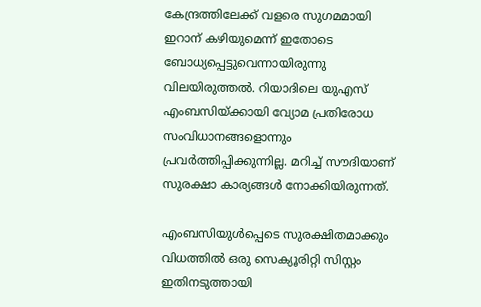കേന്ദ്രത്തിലേക്ക് വളരെ സുഗമമായി ഇറാന് കഴിയുമെന്ന് ഇതോടെ ബോധ്യപ്പെട്ടുവെന്നായിരുന്നു വിലയിരുത്തല്‍. റിയാദിലെ യുഎസ് എംബസിയ്ക്കായി വ്യോമ പ്രതിരോധ സംവിധാനങ്ങളൊന്നും പ്രവര്‍ത്തിപ്പിക്കുന്നില്ല. മറിച്ച് സൗദിയാണ് സുരക്ഷാ കാര്യങ്ങള്‍ നോക്കിയിരുന്നത്.

എംബസിയുള്‍പ്പെടെ സുരക്ഷിതമാക്കും വിധത്തില്‍ ഒരു സെക്യൂരിറ്റി സിസ്റ്റം ഇതിനടുത്തായി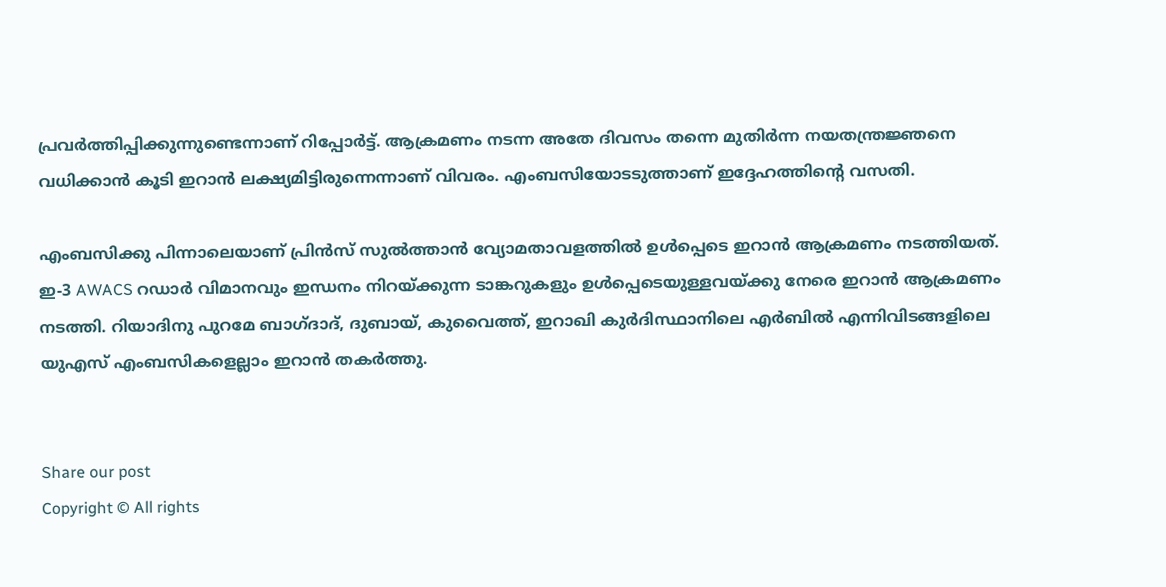പ്രവര്‍ത്തിപ്പിക്കുന്നുണ്ടെന്നാണ് റിപ്പോര്‍ട്ട്. ആക്രമണം നടന്ന അതേ ദിവസം തന്നെ മുതിര്‍ന്ന നയതന്ത്രജ്ഞനെ വധിക്കാന്‍ കൂടി ഇറാന്‍ ലക്ഷ്യമിട്ടിരുന്നെന്നാണ് വിവരം. എംബസിയോടടുത്താണ് ഇദ്ദേഹത്തിന്റെ വസതി.

എംബസിക്കു പിന്നാലെയാണ് പ്രിൻസ് സുൽത്താൻ വ്യോമതാവളത്തിൽ ഉള്‍പ്പെടെ ഇറാന്‍ ആക്രമണം നടത്തിയത്. ഇ-3 AWACS റഡാർ വിമാനവും ഇന്ധനം നിറയ്ക്കുന്ന ടാങ്കറുകളും ഉൾപ്പെടെയുള്ളവയ്ക്കു നേരെ ഇറാന്‍ ആക്രമണം നടത്തി. റിയാദിനു പുറമേ ബാഗ്ദാദ്, ദുബായ്, കുവൈത്ത്, ഇറാഖി കുർദിസ്ഥാനിലെ എർബിൽ എന്നിവിടങ്ങളിലെ യുഎസ് എംബസികളെല്ലാം ഇറാന്‍ തകര്‍ത്തു.


Share our post
Copyright © All rights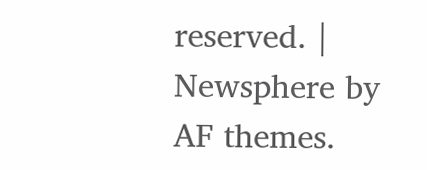reserved. | Newsphere by AF themes.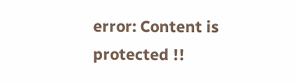error: Content is protected !!